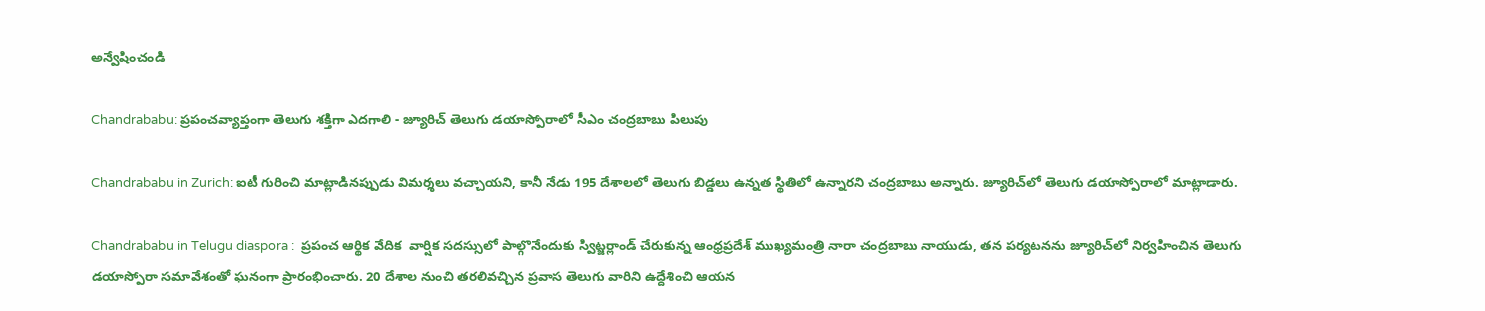అన్వేషించండి

Chandrababu: ప్రపంచవ్యాప్తంగా తెలుగు శక్తిగా ఎదగాలి - జ్యూరిచ్ తెలుగు డయాస్పోరాలో సీఎం చంద్రబాబు పిలుపు

Chandrababu in Zurich: ఐటీ గురించి మాట్లాడినప్పుడు విమర్శలు వచ్చాయని, కానీ నేడు 195 దేశాలలో తెలుగు బిడ్డలు ఉన్నత స్థితిలో ఉన్నారని చంద్రబాబు అన్నారు. జ్యూరిచ్‌లో తెలుగు డయాస్పోరాలో మాట్లాడారు.

Chandrababu in Telugu diaspora :  ప్రపంచ ఆర్థిక వేదిక  వార్షిక సదస్సులో పాల్గొనేందుకు స్విట్జర్లాండ్‌ చేరుకున్న ఆంధ్రప్రదేశ్ ముఖ్యమంత్రి నారా చంద్రబాబు నాయుడు, తన పర్యటనను జ్యూరిచ్‌లో నిర్వహించిన తెలుగు డయాస్పోరా సమావేశంతో ఘనంగా ప్రారంభించారు. 20 దేశాల నుంచి తరలివచ్చిన ప్రవాస తెలుగు వారిని ఉద్దేశించి ఆయన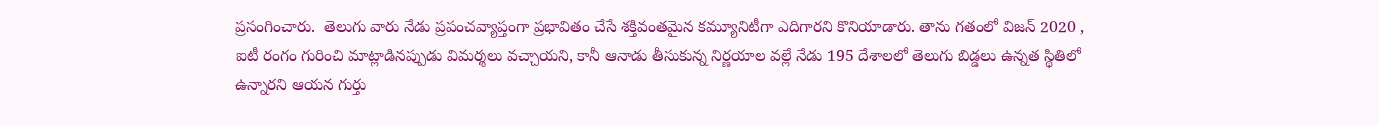ప్రసంగించారు.  తెలుగు వారు నేడు ప్రపంచవ్యాప్తంగా ప్రభావితం చేసే శక్తివంతమైన కమ్యూనిటీగా ఎదిగారని కొనియాడారు. తాను గతంలో విజన్ 2020 , ఐటీ రంగం గురించి మాట్లాడినప్పుడు విమర్శలు వచ్చాయని, కానీ ఆనాడు తీసుకున్న నిర్ణయాల వల్లే నేడు 195 దేశాలలో తెలుగు బిడ్డలు ఉన్నత స్థితిలో ఉన్నారని ఆయన గుర్తు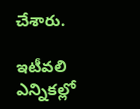చేశారు.

ఇటీవలి ఎన్నికల్లో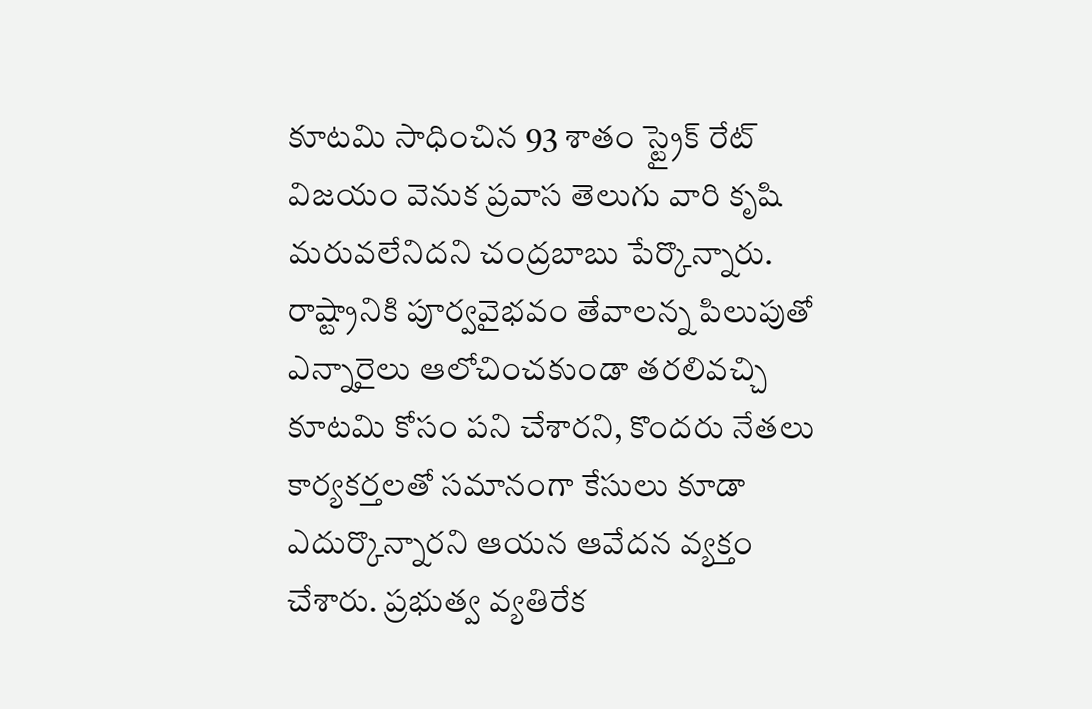కూటమి సాధించిన 93 శాతం స్ట్రైక్ రేట్ విజయం వెనుక ప్రవాస తెలుగు వారి కృషి మరువలేనిదని చంద్రబాబు పేర్కొన్నారు. రాష్ట్రానికి పూర్వవైభవం తేవాలన్న పిలుపుతో ఎన్నారైలు ఆలోచించకుండా తరలివచ్చి కూటమి కోసం పని చేశారని, కొందరు నేతలు కార్యకర్తలతో సమానంగా కేసులు కూడా ఎదుర్కొన్నారని ఆయన ఆవేదన వ్యక్తం చేశారు. ప్రభుత్వ వ్యతిరేక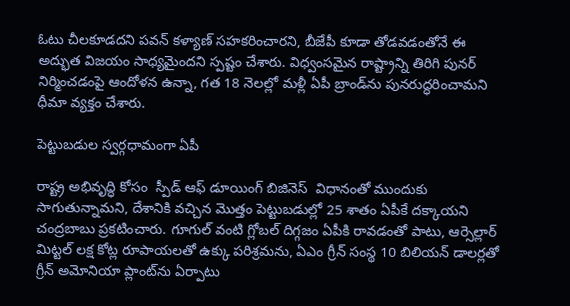ఓటు చీలకూడదని పవన్ కళ్యాణ్ సహకరించారని, బీజేపీ కూడా తోడవడంతోనే ఈ అద్భుత విజయం సాధ్యమైందని స్పష్టం చేశారు. విధ్వంసమైన రాష్ట్రాన్ని తిరిగి పునర్ నిర్మించడంపై ఆందోళన ఉన్నా, గత 18 నెలల్లో మళ్లీ ఏపీ బ్రాండ్‌ను పునరుద్ధరించామని ధీమా వ్యక్తం చేశారు.

పెట్టుబడుల స్వర్గధామంగా ఏపీ

రాష్ట్ర అభివృద్ధి కోసం  స్పీడ్ ఆఫ్ డూయింగ్ బిజినెస్  విధానంతో ముందుకు సాగుతున్నామని, దేశానికి వచ్చిన మొత్తం పెట్టుబడుల్లో 25 శాతం ఏపీకే దక్కాయని చంద్రబాబు ప్రకటించారు. గూగుల్ వంటి గ్లోబల్ దిగ్గజం ఏపీకి రావడంతో పాటు, ఆర్సెల్లార్ మిట్టల్ లక్ష కోట్ల రూపాయలతో ఉక్కు పరిశ్రమను, ఏఎం గ్రీన్ సంస్థ 10 బిలియన్ డాలర్లతో గ్రీన్ అమోనియా ప్లాంట్‌ను ఏర్పాటు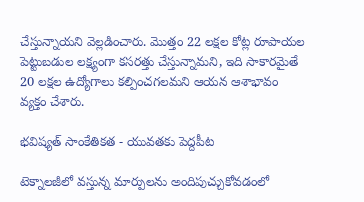చేస్తున్నాయని వెల్లడించారు. మొత్తం 22 లక్షల కోట్ల రూపాయల పెట్టుబడుల లక్ష్యంగా కసరత్తు చేస్తున్నామని, ఇది సాకారమైతే 20 లక్షల ఉద్యోగాలు కల్పించగలమని ఆయన ఆశాభావం వ్యక్తం చేశారు.

భవిష్యత్ సాంకేతికత - యువతకు పెద్దపీట

టెక్నాలజీలో వస్తున్న మార్పులను అందిపుచ్చుకోవడంలో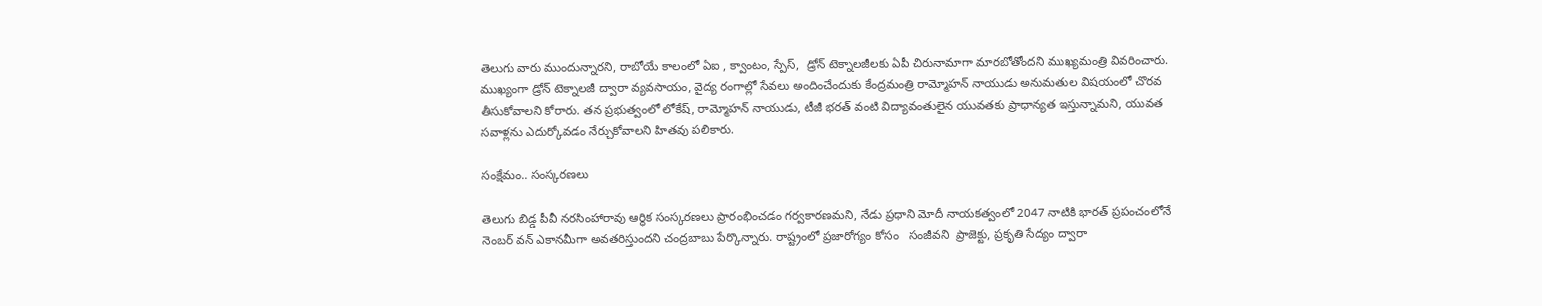తెలుగు వారు ముందున్నారని, రాబోయే కాలంలో ఏఐ , క్వాంటం, స్పేస్,  డ్రోన్ టెక్నాలజీలకు ఏపీ చిరునామాగా మారబోతోందని ముఖ్యమంత్రి వివరించారు. ముఖ్యంగా డ్రోన్ టెక్నాలజీ ద్వారా వ్యవసాయం, వైద్య రంగాల్లో సేవలు అందించేందుకు కేంద్రమంత్రి రామ్మోహన్ నాయుడు అనుమతుల విషయంలో చొరవ తీసుకోవాలని కోరారు. తన ప్రభుత్వంలో లోకేష్, రామ్మోహన్ నాయుడు, టీజీ భరత్ వంటి విద్యావంతులైన యువతకు ప్రాధాన్యత ఇస్తున్నామని, యువత సవాళ్లను ఎదుర్కోవడం నేర్చుకోవాలని హితవు పలికారు.

సంక్షేమం.. సంస్కరణలు

తెలుగు బిడ్డ పీవీ నరసింహారావు ఆర్థిక సంస్కరణలు ప్రారంభించడం గర్వకారణమని, నేడు ప్రధాని మోదీ నాయకత్వంలో 2047 నాటికి భారత్ ప్రపంచంలోనే నెంబర్ వన్ ఎకానమీగా అవతరిస్తుందని చంద్రబాబు పేర్కొన్నారు. రాష్ట్రంలో ప్రజారోగ్యం కోసం   సంజీవని  ప్రాజెక్టు, ప్రకృతి సేద్యం ద్వారా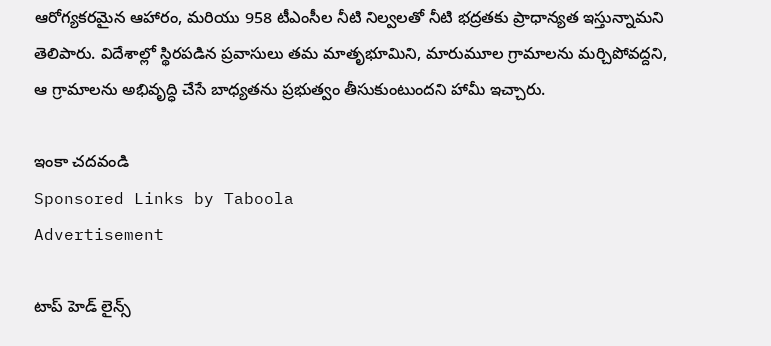ఆరోగ్యకరమైన ఆహారం, మరియు 958 టీఎంసీల నీటి నిల్వలతో నీటి భద్రతకు ప్రాధాన్యత ఇస్తున్నామని తెలిపారు. విదేశాల్లో స్థిరపడిన ప్రవాసులు తమ మాతృభూమిని, మారుమూల గ్రామాలను మర్చిపోవద్దని, ఆ గ్రామాలను అభివృద్ధి చేసే బాధ్యతను ప్రభుత్వం తీసుకుంటుందని హామీ ఇచ్చారు.

ఇంకా చదవండి
Sponsored Links by Taboola
Advertisement

టాప్ హెడ్ లైన్స్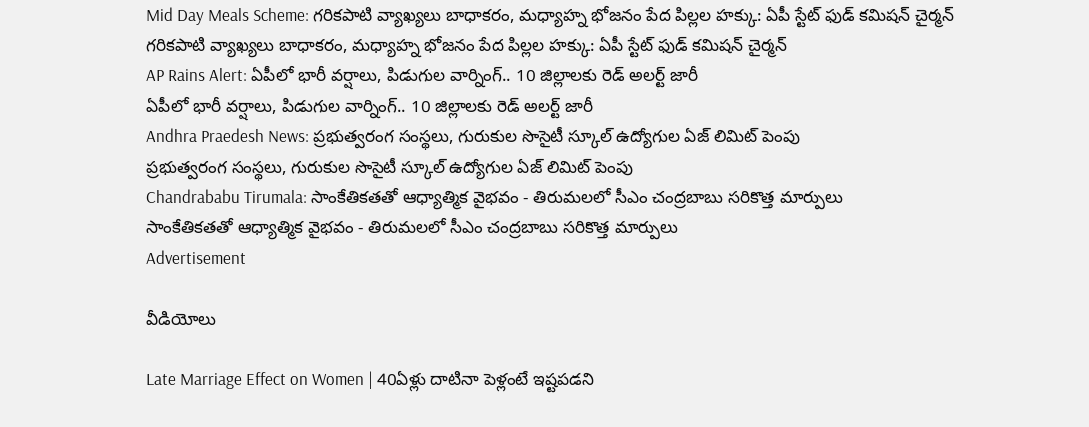Mid Day Meals Scheme: గరికపాటి వ్యాఖ్యలు బాధాకరం, మధ్యాహ్న భోజనం పేద పిల్లల హక్కు: ఏపీ స్టేట్ ఫుడ్ కమిషన్ చైర్మన్
గరికపాటి వ్యాఖ్యలు బాధాకరం, మధ్యాహ్న భోజనం పేద పిల్లల హక్కు: ఏపీ స్టేట్ ఫుడ్ కమిషన్ చైర్మన్
AP Rains Alert: ఏపీలో భారీ వర్షాలు, పిడుగుల వార్నింగ్.. 10 జిల్లాలకు రెడ్ అలర్ట్ జారీ
ఏపీలో భారీ వర్షాలు, పిడుగుల వార్నింగ్.. 10 జిల్లాలకు రెడ్ అలర్ట్ జారీ
Andhra Praedesh News: ప్రభుత్వరంగ సంస్థలు, గురుకుల సొసైటీ స్కూల్ ఉద్యోగుల ఏజ్ లిమిట్ పెంపు
ప్రభుత్వరంగ సంస్థలు, గురుకుల సొసైటీ స్కూల్ ఉద్యోగుల ఏజ్ లిమిట్ పెంపు
Chandrababu Tirumala: సాంకేతికతతో ఆధ్యాత్మిక వైభవం - తిరుమలలో సీఎం చంద్రబాబు సరికొత్త మార్పులు
సాంకేతికతతో ఆధ్యాత్మిక వైభవం - తిరుమలలో సీఎం చంద్రబాబు సరికొత్త మార్పులు
Advertisement

వీడియోలు

Late Marriage Effect on Women | 40ఏళ్లు దాటినా పెళ్లంటే ఇష్టపడని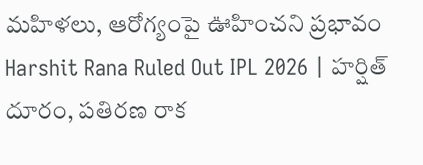మహిళలు, ఆరోగ్యంపై ఊహించని ప్రభావం
Harshit Rana Ruled Out IPL 2026 | హర్షిత్ దూరం, పతిరణ రాక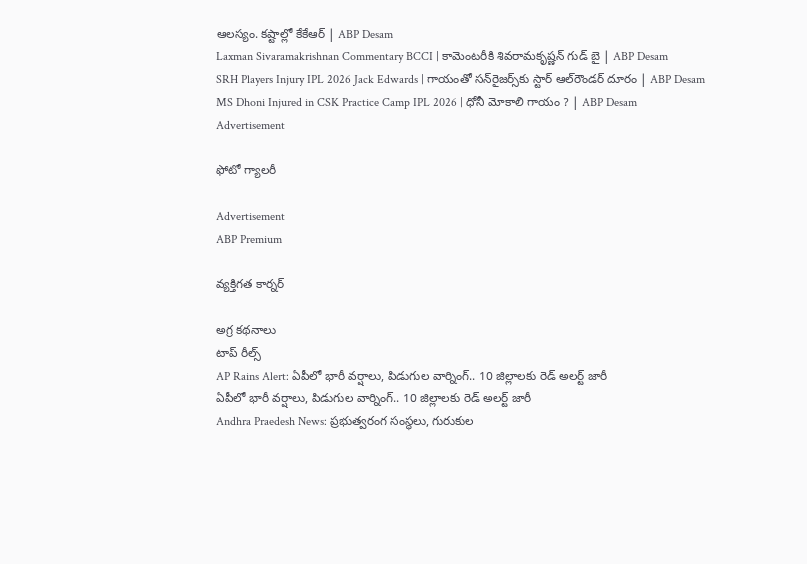ఆలస్యం. కష్టాల్లో కేకేఆర్ | ABP Desam
Laxman Sivaramakrishnan Commentary BCCI | కామెంటరీకి శివరామకృష్ణన్ గుడ్ బై | ABP Desam
SRH Players Injury IPL 2026 Jack Edwards | గాయంతో సన్‌రైజర్స్‌కు స్టార్ ఆల్‌రౌండర్ దూరం | ABP Desam
MS Dhoni Injured in CSK Practice Camp IPL 2026 | ధోనీ మోకాలి గాయం ? | ABP Desam
Advertisement

ఫోటో గ్యాలరీ

Advertisement
ABP Premium

వ్యక్తిగత కార్నర్

అగ్ర కథనాలు
టాప్ రీల్స్
AP Rains Alert: ఏపీలో భారీ వర్షాలు, పిడుగుల వార్నింగ్.. 10 జిల్లాలకు రెడ్ అలర్ట్ జారీ
ఏపీలో భారీ వర్షాలు, పిడుగుల వార్నింగ్.. 10 జిల్లాలకు రెడ్ అలర్ట్ జారీ
Andhra Praedesh News: ప్రభుత్వరంగ సంస్థలు, గురుకుల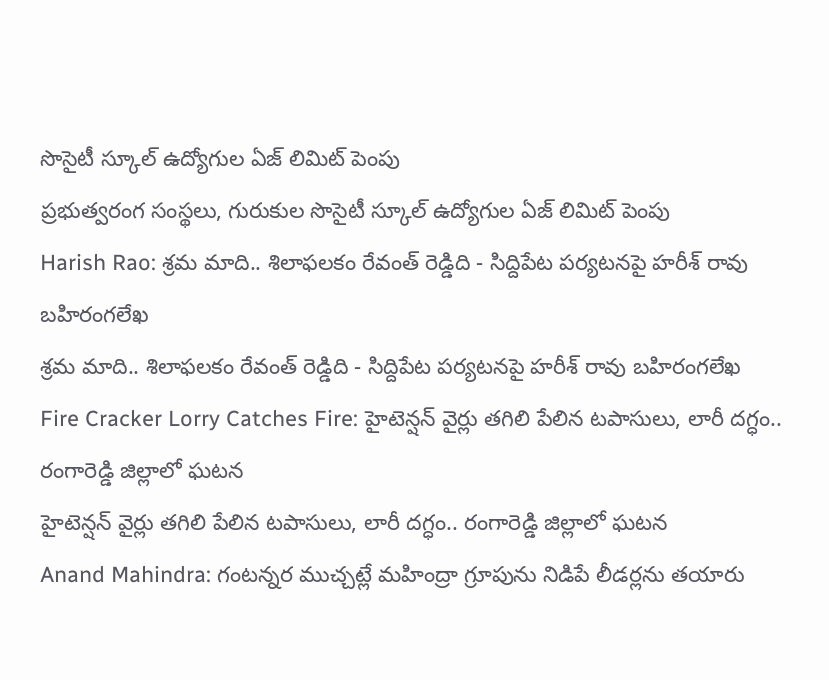సొసైటీ స్కూల్ ఉద్యోగుల ఏజ్ లిమిట్ పెంపు
ప్రభుత్వరంగ సంస్థలు, గురుకుల సొసైటీ స్కూల్ ఉద్యోగుల ఏజ్ లిమిట్ పెంపు
Harish Rao: శ్రమ మాది.. శిలాఫలకం రేవంత్ రెడ్డిది - సిద్దిపేట పర్యటనపై హరీశ్ రావు బహిరంగలేఖ
శ్రమ మాది.. శిలాఫలకం రేవంత్ రెడ్డిది - సిద్దిపేట పర్యటనపై హరీశ్ రావు బహిరంగలేఖ
Fire Cracker Lorry Catches Fire: హైటెన్షన్ వైర్లు తగిలి పేలిన టపాసులు, లారీ దగ్ధం.. రంగారెడ్డి జిల్లాలో ఘటన
హైటెన్షన్ వైర్లు తగిలి పేలిన టపాసులు, లారీ దగ్ధం.. రంగారెడ్డి జిల్లాలో ఘటన
Anand Mahindra: గంటన్నర ముచ్చట్లే మహింద్రా గ్రూపును నిడిపే లీడర్లను తయారు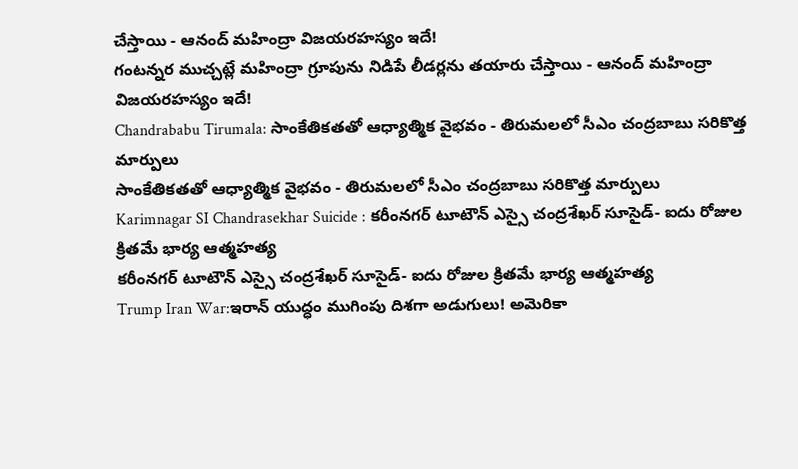చేస్తాయి - ఆనంద్ మహింద్రా విజయరహస్యం ఇదే!
గంటన్నర ముచ్చట్లే మహింద్రా గ్రూపును నిడిపే లీడర్లను తయారు చేస్తాయి - ఆనంద్ మహింద్రా విజయరహస్యం ఇదే!
Chandrababu Tirumala: సాంకేతికతతో ఆధ్యాత్మిక వైభవం - తిరుమలలో సీఎం చంద్రబాబు సరికొత్త మార్పులు
సాంకేతికతతో ఆధ్యాత్మిక వైభవం - తిరుమలలో సీఎం చంద్రబాబు సరికొత్త మార్పులు
Karimnagar SI Chandrasekhar Suicide : కరీంనగర్‌ టూటౌన్‌ ఎస్సై చంద్రశేఖర్‌ సూసైడ్‌- ఐదు రోజుల క్రితమే భార్య ఆత్మహత్య
కరీంనగర్‌ టూటౌన్‌ ఎస్సై చంద్రశేఖర్‌ సూసైడ్‌- ఐదు రోజుల క్రితమే భార్య ఆత్మహత్య
Trump Iran War:ఇరాన్ యుద్ధం ముగింపు దిశగా అడుగులు! అమెరికా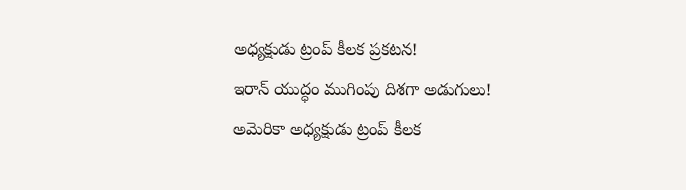అధ్యక్షుడు ట్రంప్ కీలక ప్రకటన!
ఇరాన్ యుద్ధం ముగింపు దిశగా అడుగులు! అమెరికా అధ్యక్షుడు ట్రంప్ కీలక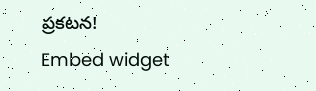ప్రకటన!
Embed widget